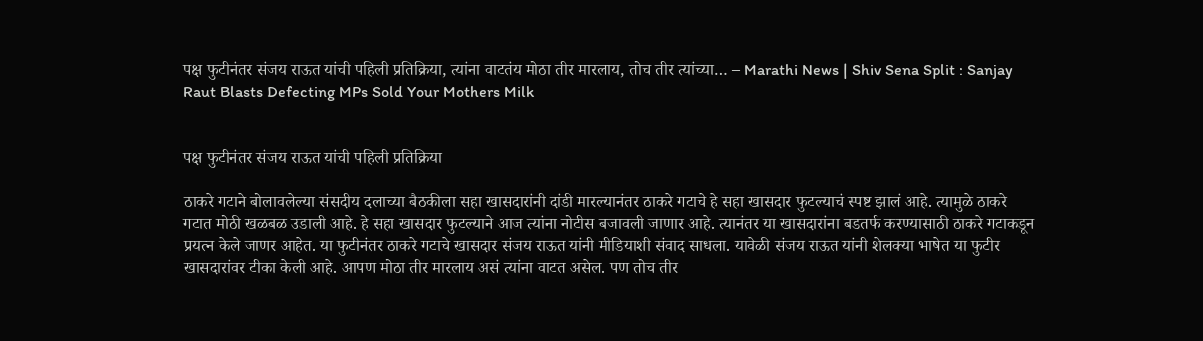पक्ष फुटीनंतर संजय राऊत यांची पहिली प्रतिक्रिया, त्यांना वाटतंय मोठा तीर मारलाय, तोच तीर त्यांच्या… – Marathi News | Shiv Sena Split : Sanjay Raut Blasts Defecting MPs Sold Your Mothers Milk


पक्ष फुटीनंतर संजय राऊत यांची पहिली प्रतिक्रिया

ठाकरे गटाने बोलावलेल्या संसदीय दलाच्या बैठकीला सहा खासदारांनी दांडी मारल्यानंतर ठाकरे गटाचे हे सहा खासदार फुटल्याचं स्पष्ट झालं आहे. त्यामुळे ठाकरे गटात मोठी खळबळ उडाली आहे. हे सहा खासदार फुटल्याने आज त्यांना नोटीस बजावली जाणार आहे. त्यानंतर या खासदारांना बडतर्फ करण्यासाठी ठाकरे गटाकडून प्रयत्न केले जाणर आहेत. या फुटीनंतर ठाकरे गटाचे खासदार संजय राऊत यांनी मीडियाशी संवाद साधला. यावेळी संजय राऊत यांनी शेलक्या भाषेत या फुटीर खासदारांवर टीका केली आहे. आपण मोठा तीर मारलाय असं त्यांना वाटत असेल. पण तोच तीर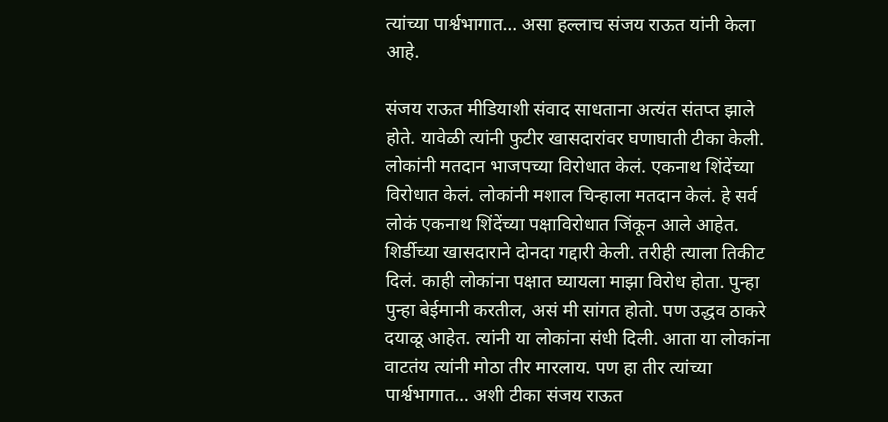त्यांच्या पार्श्वभागात… असा हल्लाच संजय राऊत यांनी केला आहे.

संजय राऊत मीडियाशी संवाद साधताना अत्यंत संतप्त झाले होते. यावेळी त्यांनी फुटीर खासदारांवर घणाघाती टीका केली. लोकांनी मतदान भाजपच्या विरोधात केलं. एकनाथ शिंदेंच्या विरोधात केलं. लोकांनी मशाल चिन्हाला मतदान केलं. हे सर्व लोकं एकनाथ शिंदेंच्या पक्षाविरोधात जिंकून आले आहेत. शिर्डीच्या खासदाराने दोनदा गद्दारी केली. तरीही त्याला तिकीट दिलं. काही लोकांना पक्षात घ्यायला माझा विरोध होता. पुन्हा पुन्हा बेईमानी करतील, असं मी सांगत होतो. पण उद्धव ठाकरे दयाळू आहेत. त्यांनी या लोकांना संधी दिली. आता या लोकांना वाटतंय त्यांनी मोठा तीर मारलाय. पण हा तीर त्यांच्या पार्श्वभागात… अशी टीका संजय राऊत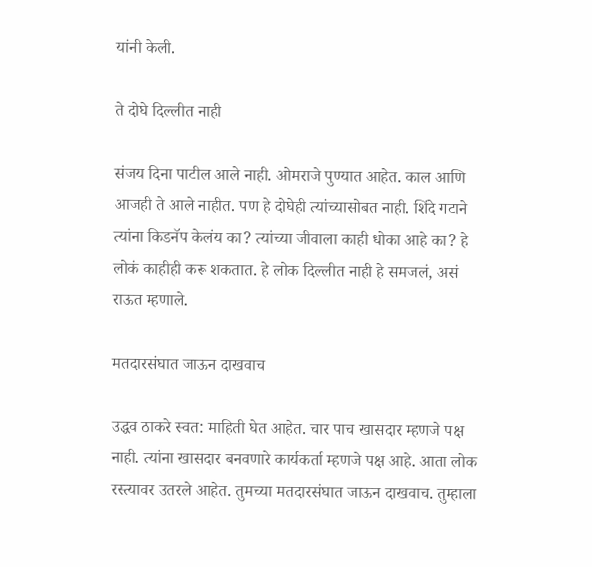यांनी केली.

ते दोघे दिल्लीत नाही

संजय दिना पाटील आले नाही. ओमराजे पुण्यात आहेत. काल आणि आजही ते आले नाहीत. पण हे दोघेही त्यांच्यासोबत नाही. शिंदे गटाने त्यांना किडनॅप केलंय का? त्यांच्या जीवाला काही धोका आहे का? हे लोकं काहीही करू शकतात. हे लोक दिल्लीत नाही हे समजलं, असं राऊत म्हणाले.

मतदारसंघात जाऊन दाखवाच

उद्धव ठाकरे स्वत: माहिती घेत आहेत. चार पाच खासदार म्हणजे पक्ष नाही. त्यांना खासदार बनवणारे कार्यकर्ता म्हणजे पक्ष आहे. आता लोक रस्त्यावर उतरले आहेत. तुमच्या मतदारसंघात जाऊन दाखवाच. तुम्हाला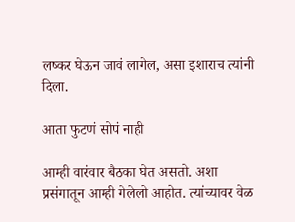लष्कर घेऊन जावं लागेल, असा इशाराच त्यांनी दिला.

आता फुटणं सोपं नाही

आम्ही वारंवार बैठका घेत असतो. अशा प्रसंगातून आम्ही गेलेलो आहोत. त्यांच्यावर वेळ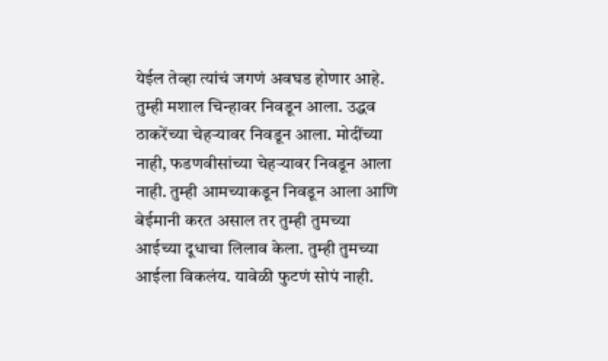येईल तेव्हा त्यांचं जगणं अवघड होणार आहे. तुम्ही मशाल चिन्हावर निवडून आला. उद्धव ठाकरेंच्या चेहऱ्यावर निवडून आला. मोदींच्या नाही, फडणवीसांच्या चेहऱ्यावर निवडून आला नाही. तुम्ही आमच्याकडून निवडून आला आणि बेईमानी करत असाल तर तुम्ही तुमच्या आईच्या दूधाचा लिलाव केला. तुम्ही तुमच्या आईला विकलंय. यावेळी फुटणं सोपं नाही.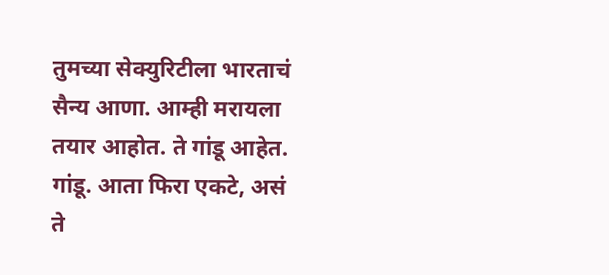तुमच्या सेक्युरिटीला भारताचं सैन्य आणा. आम्ही मरायला तयार आहोत. ते गांडू आहेत. गांडू. आता फिरा एकटे, असं ते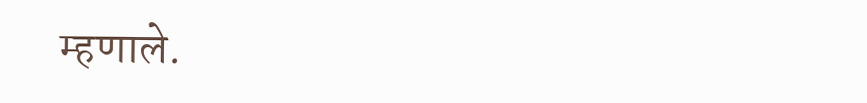म्हणाले.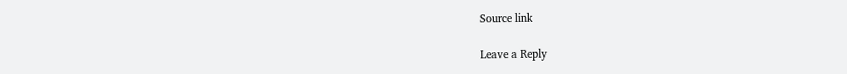Source link

Leave a Reply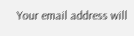Your email address will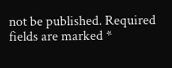not be published. Required fields are marked *